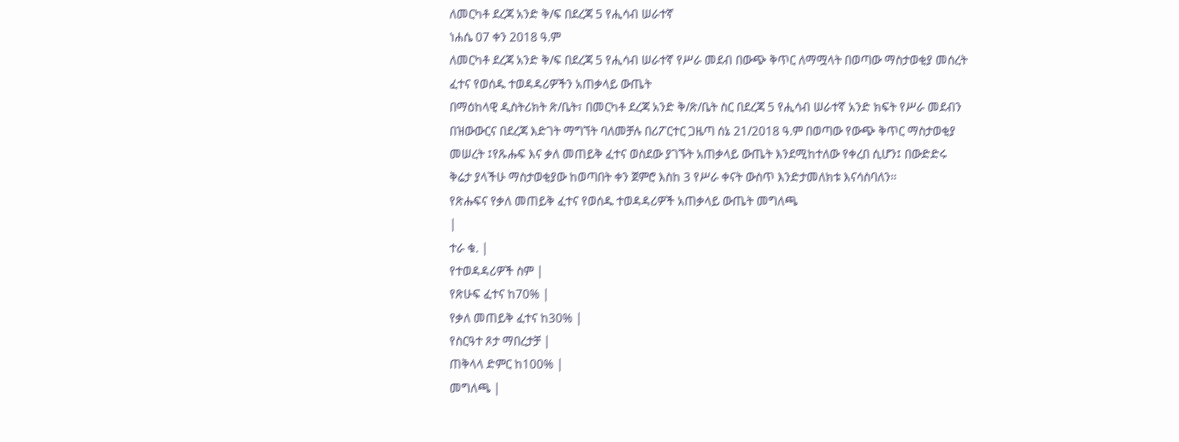ለመርካቶ ደረጃ አንድ ቅ/ፍ በደረጃ 5 የሒሳብ ሠራተኛ
ነሐሴ 07 ቀን 2018 ዓ.ም
ለመርካቶ ደረጃ አንድ ቅ/ፍ በደረጃ 5 የሒሳብ ሠራተኛ የሥራ መደብ በውጭ ቅጥር ለማሟላት በወጣው ማስታወቂያ መሰረት ፈተና የወሰዱ ተወዳዳሪዎችን አጠቃላይ ውጤት
በማዕከላዊ ዲስትሪክት ጽ/ቤት፣ በመርካቶ ደረጃ አንድ ቅ/ጽ/ቤት ስር በደረጃ 5 የሒሳብ ሠራተኛ አንድ ክፍት የሥራ መደብን በዝውውርና በደረጃ እድገት ማግኘት ባለመቻሉ በሪፖርተር ጋዜጣ ሰኔ 21/2018 ዓ.ም በወጣው የውጭ ቅጥር ማስታወቂያ መሠረት ፤የጹሑፍ እና ቃለ መጠይቅ ፈተና ወስደው ያገኙት አጠቃላይ ውጤት እንደሚከተለው የቀረበ ሲሆን፤ በውድድሩ ቅሬታ ያላችሁ ማስታወቂያው ከወጣበት ቀን ጀምሮ እስከ 3 የሥራ ቀናት ውስጥ እንድታመለክቱ እናሳስባለን፡፡
የጽሑፍና የቃለ መጠይቅ ፈተና የወሰዱ ተወዳዳሪዎች አጠቃላይ ውጤት መግለጫ
|
ተራ ቁ. |
የተወዳዳሪዎች ስም |
የጽሁፍ ፈተና ከ70% |
የቃለ መጠይቅ ፈተና ከ30% |
የስርዓተ ጾታ ማበረታቻ |
ጠቅላላ ድምር ከ100% |
መግለጫ |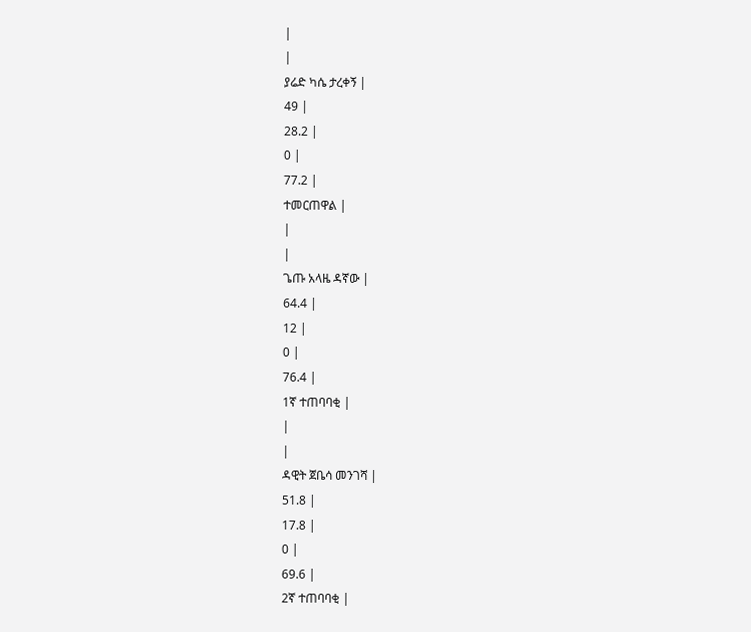|
|
ያሬድ ካሴ ታረቀኝ |
49 |
28.2 |
0 |
77.2 |
ተመርጠዋል |
|
|
ጌጡ አላዜ ዳኛው |
64.4 |
12 |
0 |
76.4 |
1ኛ ተጠባባቂ |
|
|
ዳዊት ጀቤሳ መንገሻ |
51.8 |
17.8 |
0 |
69.6 |
2ኛ ተጠባባቂ |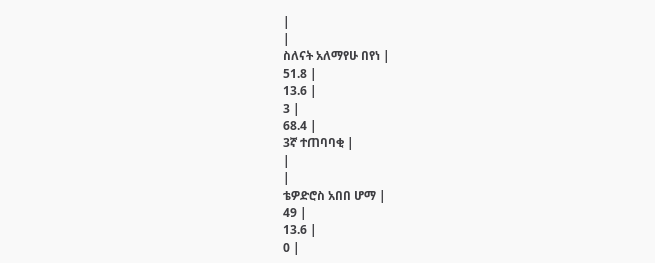|
|
ስለናት አለማየሁ በየነ |
51.8 |
13.6 |
3 |
68.4 |
3ኛ ተጠባባቂ |
|
|
ቴዎድሮስ አበበ ሆማ |
49 |
13.6 |
0 |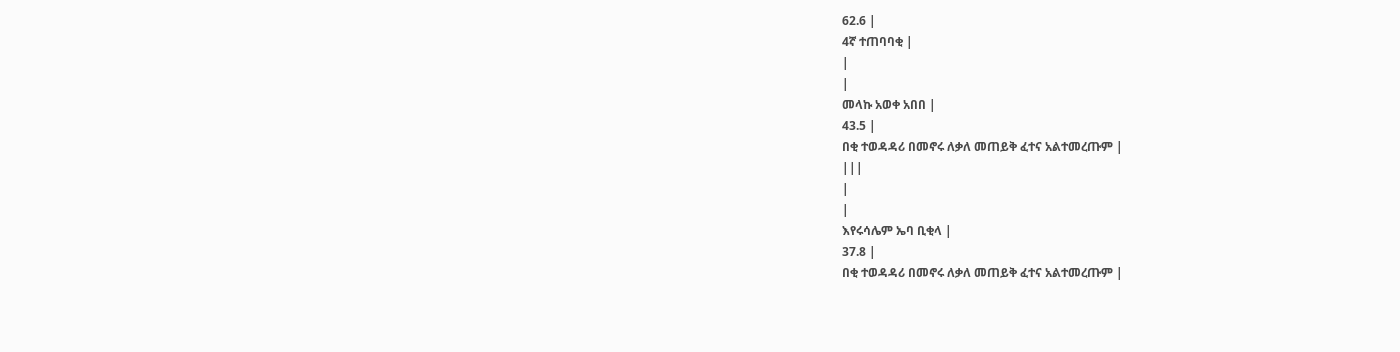62.6 |
4ኛ ተጠባባቂ |
|
|
መላኩ አወቀ አበበ |
43.5 |
በቂ ተወዳዳሪ በመኖሩ ለቃለ መጠይቅ ፈተና አልተመረጡም |
|||
|
|
እየሩሳሌም ኤባ ቢቂላ |
37.8 |
በቂ ተወዳዳሪ በመኖሩ ለቃለ መጠይቅ ፈተና አልተመረጡም |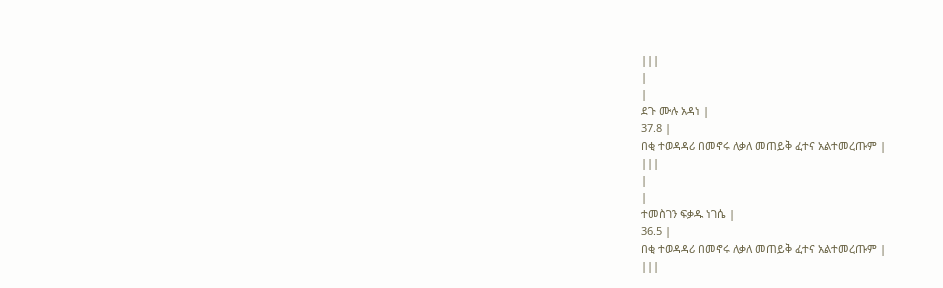|||
|
|
ደጉ ሙሉ አዳነ |
37.8 |
በቂ ተወዳዳሪ በመኖሩ ለቃለ መጠይቅ ፈተና አልተመረጡም |
|||
|
|
ተመስገን ፍቃዱ ነገሴ |
36.5 |
በቂ ተወዳዳሪ በመኖሩ ለቃለ መጠይቅ ፈተና አልተመረጡም |
|||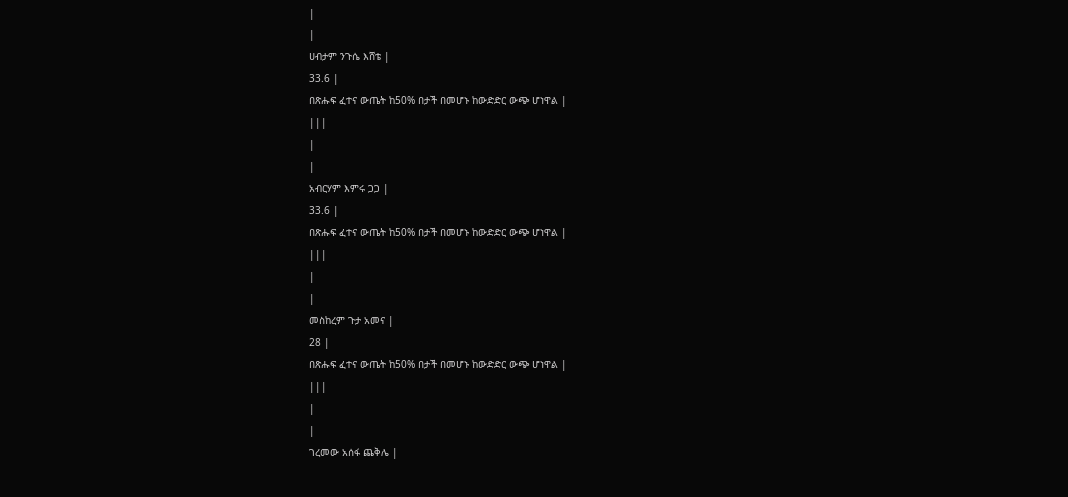|
|
ሀብታም ንጉሴ እሸቴ |
33.6 |
በጽሑፍ ፈተና ውጤት ከ50% በታች በመሆኑ ከውድድር ውጭ ሆነዋል |
|||
|
|
አብርሃም እምሩ ጋጋ |
33.6 |
በጽሑፍ ፈተና ውጤት ከ50% በታች በመሆኑ ከውድድር ውጭ ሆነዋል |
|||
|
|
መስከረም ጉታ አመና |
28 |
በጽሑፍ ፈተና ውጤት ከ50% በታች በመሆኑ ከውድድር ውጭ ሆነዋል |
|||
|
|
ገረመው አሰፋ ጨቅሌ |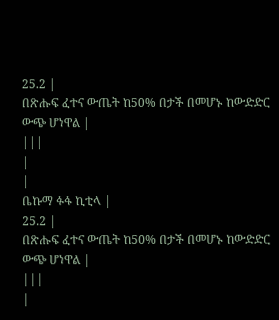25.2 |
በጽሑፍ ፈተና ውጤት ከ50% በታች በመሆኑ ከውድድር ውጭ ሆነዋል |
|||
|
|
ቤኩማ ፉፋ ኪቲላ |
25.2 |
በጽሑፍ ፈተና ውጤት ከ50% በታች በመሆኑ ከውድድር ውጭ ሆነዋል |
|||
|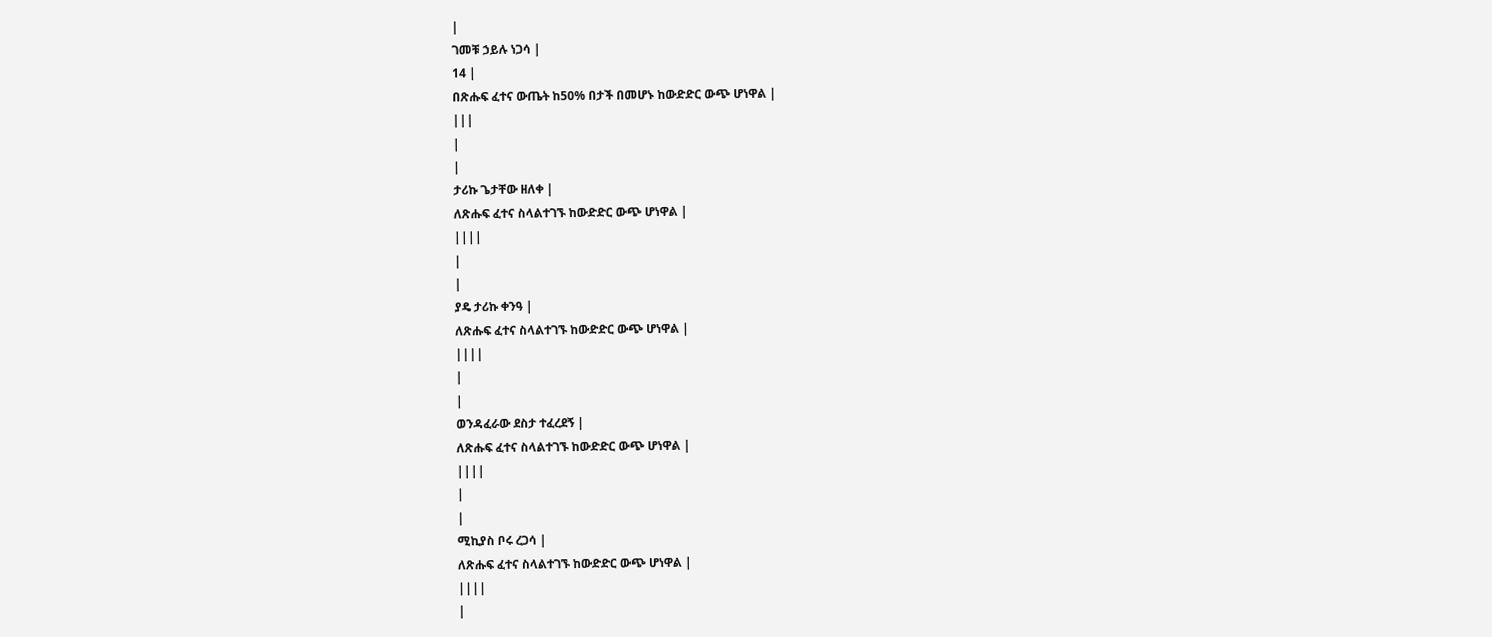|
ገመቹ ኃይሉ ነጋሳ |
14 |
በጽሑፍ ፈተና ውጤት ከ50% በታች በመሆኑ ከውድድር ውጭ ሆነዋል |
|||
|
|
ታሪኩ ጌታቸው ዘለቀ |
ለጽሑፍ ፈተና ስላልተገኙ ከውድድር ውጭ ሆነዋል |
||||
|
|
ያዴ ታሪኩ ቀንዓ |
ለጽሑፍ ፈተና ስላልተገኙ ከውድድር ውጭ ሆነዋል |
||||
|
|
ወንዳፈራው ደስታ ተፈረደኝ |
ለጽሑፍ ፈተና ስላልተገኙ ከውድድር ውጭ ሆነዋል |
||||
|
|
ሚኪያስ ቦሩ ረጋሳ |
ለጽሑፍ ፈተና ስላልተገኙ ከውድድር ውጭ ሆነዋል |
||||
|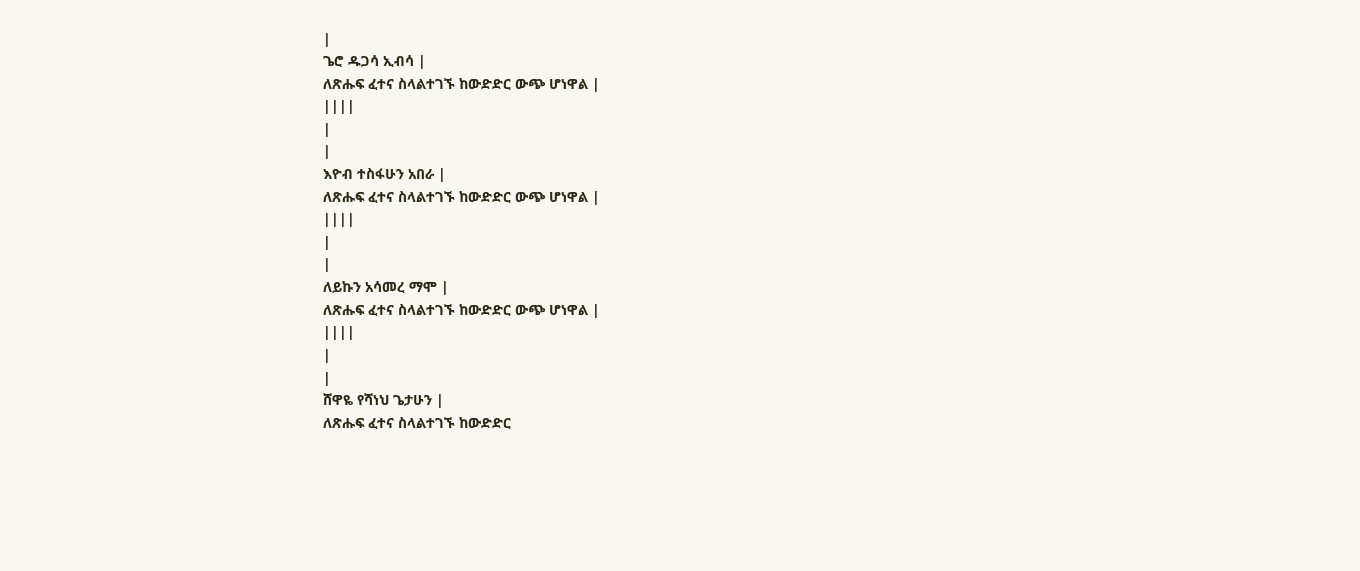|
ጌሮ ዱጋሳ ኢብሳ |
ለጽሑፍ ፈተና ስላልተገኙ ከውድድር ውጭ ሆነዋል |
||||
|
|
እዮብ ተስፋሁን አበራ |
ለጽሑፍ ፈተና ስላልተገኙ ከውድድር ውጭ ሆነዋል |
||||
|
|
ለይኩን አሳመረ ማሞ |
ለጽሑፍ ፈተና ስላልተገኙ ከውድድር ውጭ ሆነዋል |
||||
|
|
ሸዋዬ የሻነህ ጌታሁን |
ለጽሑፍ ፈተና ስላልተገኙ ከውድድር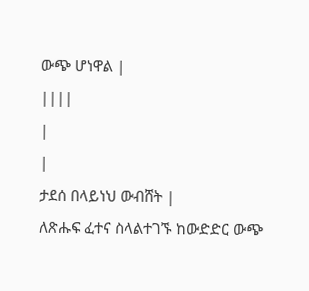ውጭ ሆነዋል |
||||
|
|
ታደሰ በላይነህ ውብሸት |
ለጽሑፍ ፈተና ስላልተገኙ ከውድድር ውጭ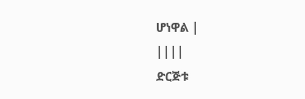ሆነዋል |
||||
ድርጅቱ